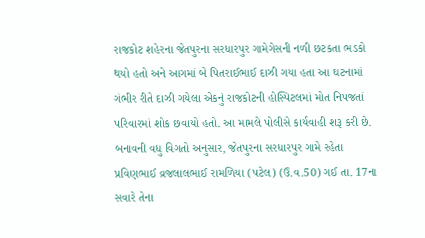રાજકોટ શહેરના જેતપુરના સરધારપુર ગામેગેસની નળી છટકતા ભડકો થયો હતો અને આગમાં બે પિતરાઈભાઈ દાઝી ગયા હતા આ ઘટનામાં ગંભીર રીતે દાઝી ગયેલા એકનું રાજકોટની હોસ્પિટલમાં મોત નિપજતાં પરિવારમાં શોક છવાયો હતો. આ મામલે પોલીસે કાર્યવાહી શરૂ કરી છે.
બનાવની વધુ વિગતો અનુસાર, જેતપુરના સરધારપુર ગામે રહેતા પ્રવિણભાઈ વ્રજલાલભાઈ રામળિયા (પટેલ) (ઉ.વ.50) ગઈ તા. 17ના સવારે તેના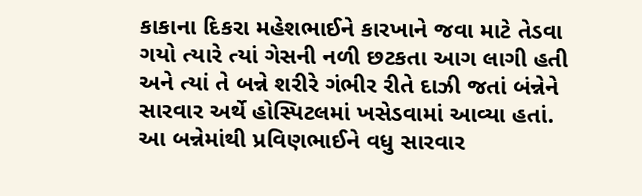કાકાના દિકરા મહેશભાઈને કારખાને જવા માટે તેડવા ગયો ત્યારે ત્યાં ગેસની નળી છટકતા આગ લાગી હતી અને ત્યાં તે બન્ને શરીરે ગંભીર રીતે દાઝી જતાં બંન્નેને સારવાર અર્થે હોસ્પિટલમાં ખસેડવામાં આવ્યા હતાં.
આ બન્નેમાંથી પ્રવિણભાઈને વધુ સારવાર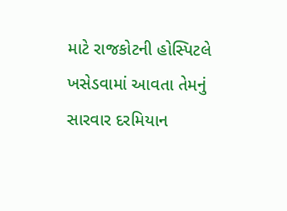માટે રાજકોટની હોસ્પિટલે ખસેડવામાં આવતા તેમનું સારવાર દરમિયાન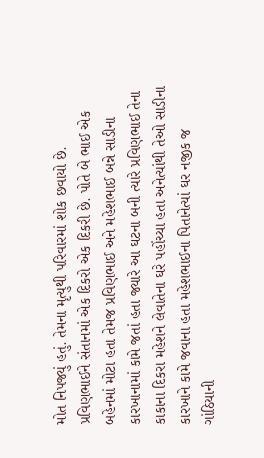મોત નિપજ્યું હતું. તેમના મૃત્યુથી પરિવારમાં શોક છવાયો છે. પ્રવિણભાઈને સંતાનમાં એક દિકરો એક દિકરી છે. પોતે બે ભાઈ એક બહેનમાં મોટા હતા તેમજ પ્રવિણભાઈ અને મહેશભાઈ બન્ને સાડીના કારખાનામાં કામે જતાં હતા જ્યારે આ ઘટના બની ત્યારે પ્રવિણભાઈ તેના કાકાના દિકરા મહેશને લેવાતેના ઘરે પહોંચ્યા હતા અનેત્યાંથી તેઓ સાડીના કારખાને કામે જવાના હતા મહેશભાઈના પિતાનેત્યાં ઘર નજીક જ ગાંઠિયાની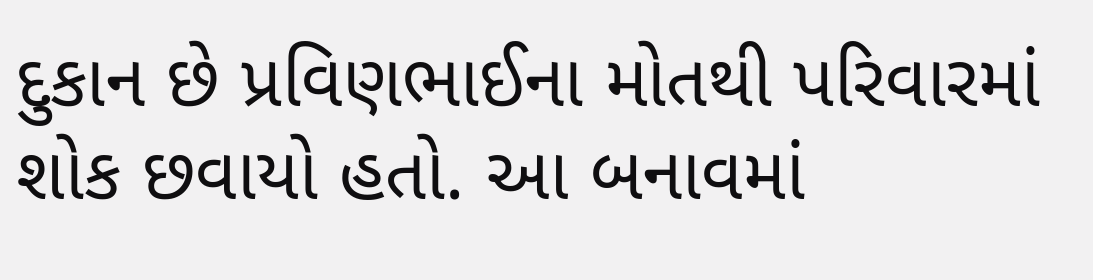દુકાન છે પ્રવિણભાઈના મોતથી પરિવારમાં શોક છવાયો હતો. આ બનાવમાં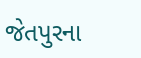જેતપુરના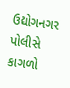ઉદ્યોગનગર પોલીસે કાગળો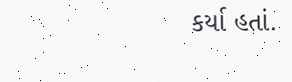કર્યા હતાં.